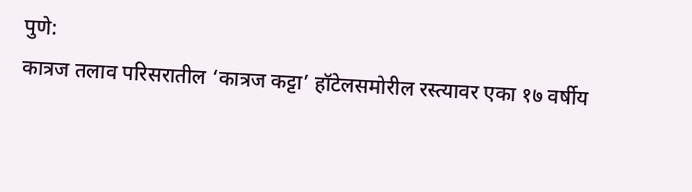पुणे:
कात्रज तलाव परिसरातील ‘कात्रज कट्टा’ हॉटेलसमोरील रस्त्यावर एका १७ वर्षीय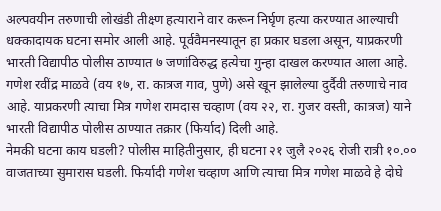अल्पवयीन तरुणाची लोखंडी तीक्ष्ण हत्याराने वार करून निर्घृण हत्या करण्यात आल्याची धक्कादायक घटना समोर आली आहे. पूर्ववैमनस्यातून हा प्रकार घडला असून, याप्रकरणी भारती विद्यापीठ पोलीस ठाण्यात ७ जणांविरुद्ध हत्येचा गुन्हा दाखल करण्यात आला आहे.
गणेश रवींद्र माळवे (वय १७, रा. कात्रज गाव, पुणे) असे खून झालेल्या दुर्दैवी तरुणाचे नाव आहे. याप्रकरणी त्याचा मित्र गणेश रामदास चव्हाण (वय २२, रा. गुजर वस्ती, कात्रज) याने भारती विद्यापीठ पोलीस ठाण्यात तक्रार (फिर्याद) दिली आहे.
नेमकी घटना काय घडली? पोलीस माहितीनुसार, ही घटना २१ जुलै २०२६ रोजी रात्री १०.०० वाजताच्या सुमारास घडली. फिर्यादी गणेश चव्हाण आणि त्याचा मित्र गणेश माळवे हे दोघे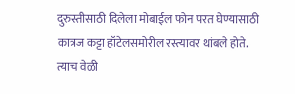दुरुस्तीसाठी दिलेला मोबाईल फोन परत घेण्यासाठी कात्रज कट्टा हॉटेलसमोरील रस्त्यावर थांबले होते.
त्याच वेळी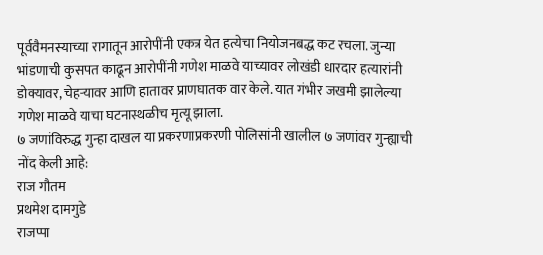पूर्ववैमनस्याच्या रागातून आरोपींनी एकत्र येत हत्येचा नियोजनबद्ध कट रचला. जुन्या भांडणाची कुसपत काढून आरोपींनी गणेश माळवे याच्यावर लोखंडी धारदार हत्यारांनी डोक्यावर, चेहऱ्यावर आणि हातावर प्राणघातक वार केले. यात गंभीर जखमी झालेल्या गणेश माळवे याचा घटनास्थळीच मृत्यू झाला.
७ जणांविरुद्ध गुन्हा दाखल या प्रकरणाप्रकरणी पोलिसांनी खालील ७ जणांवर गुन्ह्याची नोंद केली आहे:
राज गौतम
प्रथमेश दामगुडे
राजप्पा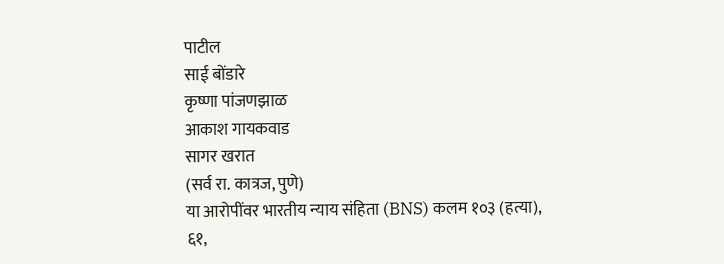पाटील
साई बोंडारे
कृष्णा पांजणझाळ
आकाश गायकवाड
सागर खरात
(सर्व रा. कात्रज, पुणे)
या आरोपींवर भारतीय न्याय संहिता (BNS) कलम १०३ (हत्या), ६१,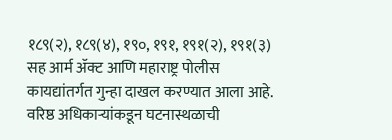१८९(२), १८९(४), १९०, १९१, १९१(२), १९१(३) सह आर्म ॲक्ट आणि महाराष्ट्र पोलीस कायद्यांतर्गत गुन्हा दाखल करण्यात आला आहे.
वरिष्ठ अधिकाऱ्यांकडून घटनास्थळाची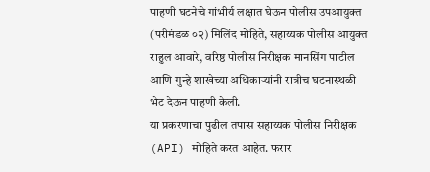पाहणी घटनेचे गांभीर्य लक्षात घेऊन पोलीस उपआयुक्त (परीमंडळ ०२) मिलिंद मोहिते, सहाय्यक पोलीस आयुक्त राहुल आवारे, वरिष्ठ पोलीस निरीक्षक मानसिंग पाटील आणि गुन्हे शाखेच्या अधिकाऱ्यांनी रात्रीच घटनास्थळी भेट देऊन पाहणी केली.
या प्रकरणाचा पुढील तपास सहाय्यक पोलीस निरीक्षक (API) मोहिते करत आहेत. फरार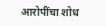आरोपींचा शोध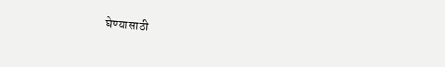घेण्यासाठी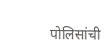पोलिसांची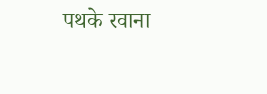पथके रवाना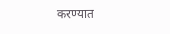करण्यात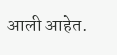आली आहेत.